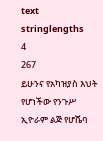text
stringlengths
4
267
ይሁንና የአካዝያስ እህት የሆነችው የንጉሥ ኢዮራም ልጅ የሆሼባ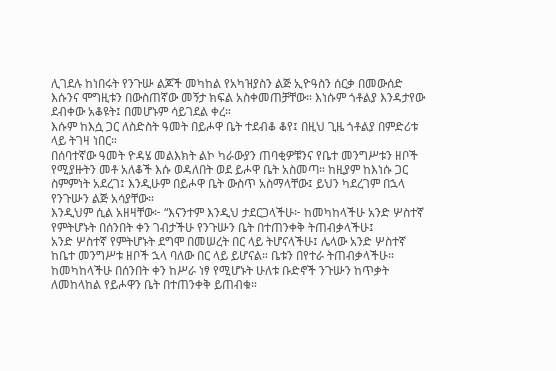ሊገደሉ ከነበሩት የንጉሡ ልጆች መካከል የአካዝያስን ልጅ ኢዮዓስን ሰርቃ በመውሰድ እሱንና ሞግዚቱን በውስጠኛው መኝታ ክፍል አስቀመጠቻቸው። እነሱም ጎቶልያ እንዳታየው ደብቀው አቆዩት፤ በመሆኑም ሳይገደል ቀረ።
እሱም ከእሷ ጋር ለስድስት ዓመት በይሖዋ ቤት ተደብቆ ቆየ፤ በዚህ ጊዜ ጎቶልያ በምድሪቱ ላይ ትገዛ ነበር።
በሰባተኛው ዓመት ዮዳሄ መልእክት ልኮ ካራውያን ጠባቂዎቹንና የቤተ መንግሥቱን ዘቦች የሚያዙትን መቶ አለቆች እሱ ወዳለበት ወደ ይሖዋ ቤት አስመጣ። ከዚያም ከእነሱ ጋር ስምምነት አደረገ፤ እንዲሁም በይሖዋ ቤት ውስጥ አስማላቸው፤ ይህን ካደረገም በኋላ የንጉሡን ልጅ አሳያቸው።
እንዲህም ሲል አዘዛቸው፦ “እናንተም እንዲህ ታደርጋላችሁ፦ ከመካከላችሁ አንድ ሦስተኛ የምትሆኑት በሰንበት ቀን ገብታችሁ የንጉሡን ቤት በተጠንቀቅ ትጠብቃላችሁ፤
አንድ ሦስተኛ የምትሆኑት ደግሞ በመሠረት በር ላይ ትሆናላችሁ፤ ሌላው አንድ ሦስተኛ ከቤተ መንግሥቱ ዘቦች ኋላ ባለው በር ላይ ይሆናል። ቤቱን በየተራ ትጠብቃላችሁ።
ከመካከላችሁ በሰንበት ቀን ከሥራ ነፃ የሚሆኑት ሁለቱ ቡድኖች ንጉሡን ከጥቃት ለመከላከል የይሖዋን ቤት በተጠንቀቅ ይጠብቁ።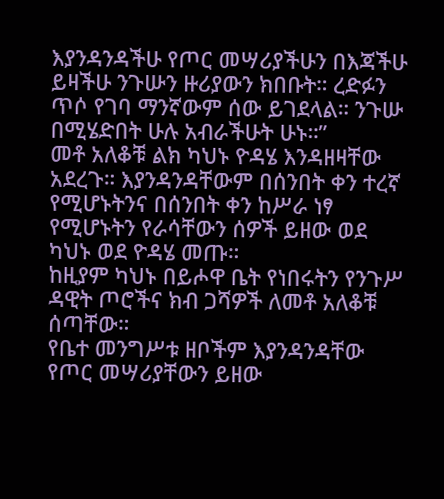እያንዳንዳችሁ የጦር መሣሪያችሁን በእጃችሁ ይዛችሁ ንጉሡን ዙሪያውን ክበቡት። ረድፉን ጥሶ የገባ ማንኛውም ሰው ይገደላል። ንጉሡ በሚሄድበት ሁሉ አብራችሁት ሁኑ።”
መቶ አለቆቹ ልክ ካህኑ ዮዳሄ እንዳዘዛቸው አደረጉ። እያንዳንዳቸውም በሰንበት ቀን ተረኛ የሚሆኑትንና በሰንበት ቀን ከሥራ ነፃ የሚሆኑትን የራሳቸውን ሰዎች ይዘው ወደ ካህኑ ወደ ዮዳሄ መጡ።
ከዚያም ካህኑ በይሖዋ ቤት የነበሩትን የንጉሥ ዳዊት ጦሮችና ክብ ጋሻዎች ለመቶ አለቆቹ ሰጣቸው።
የቤተ መንግሥቱ ዘቦችም እያንዳንዳቸው የጦር መሣሪያቸውን ይዘው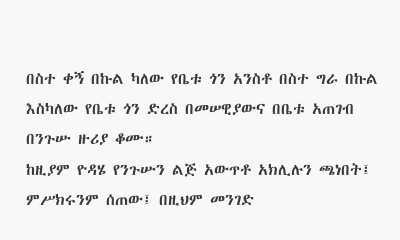በስተ ቀኝ በኩል ካለው የቤቱ ጎን አንስቶ በስተ ግራ በኩል እስካለው የቤቱ ጎን ድረስ በመሠዊያውና በቤቱ አጠገብ በንጉሡ ዙሪያ ቆሙ።
ከዚያም ዮዳሄ የንጉሡን ልጅ አውጥቶ አክሊሉን ጫነበት፤ ምሥክሩንም ሰጠው፤ በዚህም መንገድ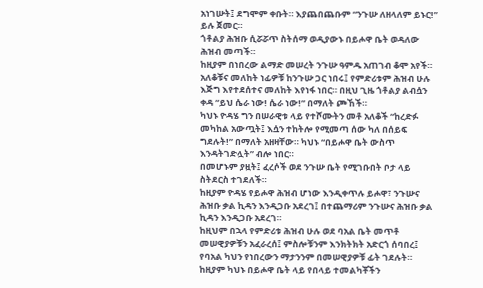አነገሡት፤ ደግሞም ቀቡት። እያጨበጨቡም “ንጉሡ ለዘላለም ይኑር!” ይሉ ጀመር።
ጎቶልያ ሕዝቡ ሲሯሯጥ ስትሰማ ወዲያውኑ በይሖዋ ቤት ወዳለው ሕዝብ መጣች።
ከዚያም በነበረው ልማድ መሠረት ንጉሡ ዓምዱ አጠገብ ቆሞ አየች። አለቆቹና መለከት ነፊዎቹ ከንጉሡ ጋር ነበሩ፤ የምድሪቱም ሕዝብ ሁሉ እጅግ እየተደሰተና መለከት እየነፋ ነበር። በዚህ ጊዜ ጎቶልያ ልብሷን ቀዳ “ይህ ሴራ ነው! ሴራ ነው!” በማለት ጮኸች።
ካህኑ ዮዳሄ ግን በሠራዊቱ ላይ የተሾሙትን መቶ አለቆች “ከረድፉ መካከል አውጧት፤ እሷን ተከትሎ የሚመጣ ሰው ካለ በሰይፍ ግደሉት!” በማለት አዘዛቸው። ካህኑ “በይሖዋ ቤት ውስጥ እንዳትገድሏት” ብሎ ነበር።
በመሆኑም ያዟት፤ ፈረሶች ወደ ንጉሡ ቤት የሚገቡበት ቦታ ላይ ስትደርስ ተገደለች።
ከዚያም ዮዳሄ የይሖዋ ሕዝብ ሆነው እንዲቀጥሉ ይሖዋ፣ ንጉሡና ሕዝቡ ቃል ኪዳን እንዲጋቡ አደረገ፤ በተጨማሪም ንጉሡና ሕዝቡ ቃል ኪዳን እንዲጋቡ አደረገ።
ከዚህም በኋላ የምድሪቱ ሕዝብ ሁሉ ወደ ባአል ቤት መጥቶ መሠዊያዎቹን አፈራረሰ፤ ምስሎቹንም እንክትክት አድርጎ ሰባበረ፤ የባአል ካህን የነበረውን ማታንንም በመሠዊያዎቹ ፊት ገደሉት። ከዚያም ካህኑ በይሖዋ ቤት ላይ የበላይ ተመልካቾችን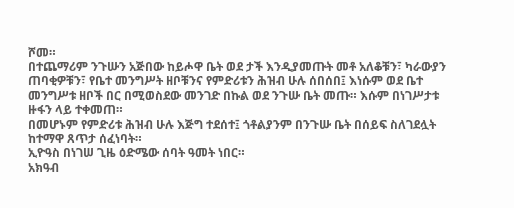ሾመ።
በተጨማሪም ንጉሡን አጅበው ከይሖዋ ቤት ወደ ታች እንዲያመጡት መቶ አለቆቹን፣ ካራውያን ጠባቂዎቹን፣ የቤተ መንግሥት ዘቦቹንና የምድሪቱን ሕዝብ ሁሉ ሰበሰበ፤ እነሱም ወደ ቤተ መንግሥቱ ዘቦች በር በሚወስደው መንገድ በኩል ወደ ንጉሡ ቤት መጡ። እሱም በነገሥታቱ ዙፋን ላይ ተቀመጠ።
በመሆኑም የምድሪቱ ሕዝብ ሁሉ እጅግ ተደሰተ፤ ጎቶልያንም በንጉሡ ቤት በሰይፍ ስለገደሏት ከተማዋ ጸጥታ ሰፈነባት።
ኢዮዓስ በነገሠ ጊዜ ዕድሜው ሰባት ዓመት ነበር።
አክዓብ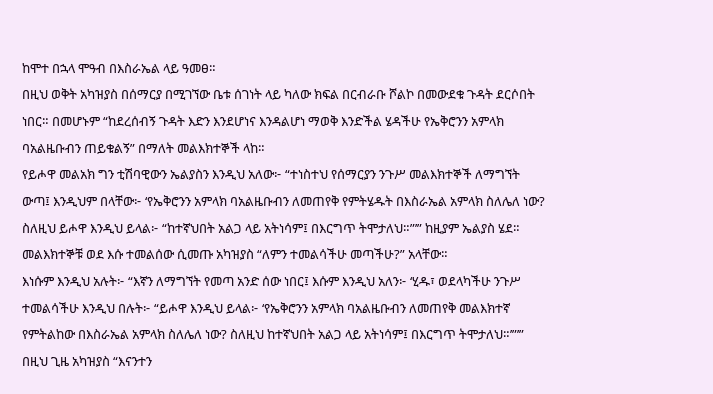ከሞተ በኋላ ሞዓብ በእስራኤል ላይ ዓመፀ።
በዚህ ወቅት አካዝያስ በሰማርያ በሚገኘው ቤቱ ሰገነት ላይ ካለው ክፍል በርብራቡ ሾልኮ በመውደቁ ጉዳት ደርሶበት ነበር። በመሆኑም “ከደረሰብኝ ጉዳት እድን እንደሆነና እንዳልሆነ ማወቅ እንድችል ሄዳችሁ የኤቅሮንን አምላክ ባአልዜቡብን ጠይቁልኝ” በማለት መልእክተኞች ላከ።
የይሖዋ መልአክ ግን ቲሽባዊውን ኤልያስን እንዲህ አለው፦ “ተነስተህ የሰማርያን ንጉሥ መልእክተኞች ለማግኘት ውጣ፤ እንዲህም በላቸው፦ ‘የኤቅሮንን አምላክ ባአልዜቡብን ለመጠየቅ የምትሄዱት በእስራኤል አምላክ ስለሌለ ነው?
ስለዚህ ይሖዋ እንዲህ ይላል፦ “ከተኛህበት አልጋ ላይ አትነሳም፤ በእርግጥ ትሞታለህ።”’” ከዚያም ኤልያስ ሄደ።
መልእክተኞቹ ወደ እሱ ተመልሰው ሲመጡ አካዝያስ “ለምን ተመልሳችሁ መጣችሁ?” አላቸው።
እነሱም እንዲህ አሉት፦ “እኛን ለማግኘት የመጣ አንድ ሰው ነበር፤ እሱም እንዲህ አለን፦ ‘ሂዱ፣ ወደላካችሁ ንጉሥ ተመልሳችሁ እንዲህ በሉት፦ “ይሖዋ እንዲህ ይላል፦ ‘የኤቅሮንን አምላክ ባአልዜቡብን ለመጠየቅ መልእክተኛ የምትልከው በእስራኤል አምላክ ስለሌለ ነው? ስለዚህ ከተኛህበት አልጋ ላይ አትነሳም፤ በእርግጥ ትሞታለህ።’”’”
በዚህ ጊዜ አካዝያስ “እናንተን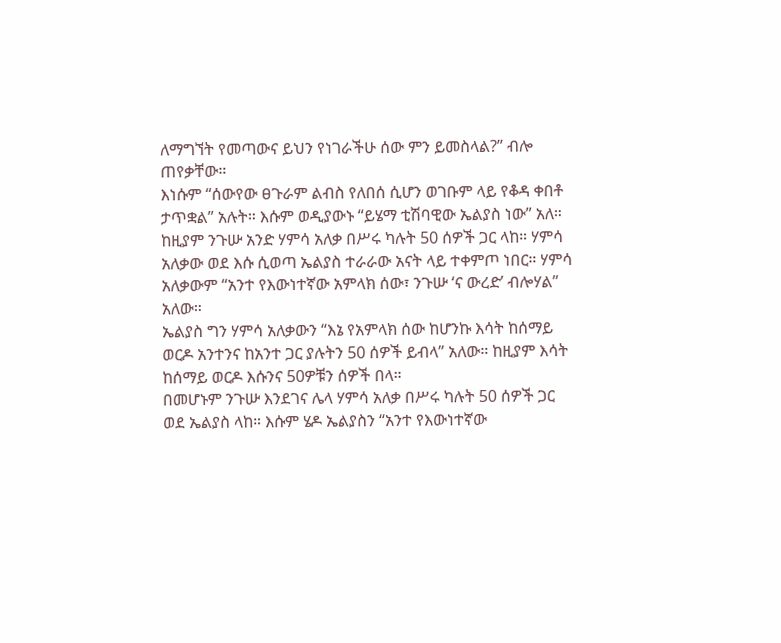ለማግኘት የመጣውና ይህን የነገራችሁ ሰው ምን ይመስላል?” ብሎ ጠየቃቸው።
እነሱም “ሰውየው ፀጉራም ልብስ የለበሰ ሲሆን ወገቡም ላይ የቆዳ ቀበቶ ታጥቋል” አሉት። እሱም ወዲያውኑ “ይሄማ ቲሽባዊው ኤልያስ ነው” አለ።
ከዚያም ንጉሡ አንድ ሃምሳ አለቃ በሥሩ ካሉት 50 ሰዎች ጋር ላከ። ሃምሳ አለቃው ወደ እሱ ሲወጣ ኤልያስ ተራራው አናት ላይ ተቀምጦ ነበር። ሃምሳ አለቃውም “አንተ የእውነተኛው አምላክ ሰው፣ ንጉሡ ‘ና ውረድ’ ብሎሃል” አለው።
ኤልያስ ግን ሃምሳ አለቃውን “እኔ የአምላክ ሰው ከሆንኩ እሳት ከሰማይ ወርዶ አንተንና ከአንተ ጋር ያሉትን 50 ሰዎች ይብላ” አለው። ከዚያም እሳት ከሰማይ ወርዶ እሱንና 50ዎቹን ሰዎች በላ።
በመሆኑም ንጉሡ እንደገና ሌላ ሃምሳ አለቃ በሥሩ ካሉት 50 ሰዎች ጋር ወደ ኤልያስ ላከ። እሱም ሄዶ ኤልያስን “አንተ የእውነተኛው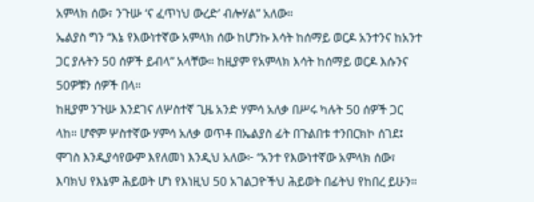አምላክ ሰው፣ ንጉሡ ‘ና ፈጥነህ ውረድ’ ብሎሃል” አለው።
ኤልያስ ግን “እኔ የእውነተኛው አምላክ ሰው ከሆንኩ እሳት ከሰማይ ወርዶ አንተንና ከአንተ ጋር ያሉትን 50 ሰዎች ይብላ” አላቸው። ከዚያም የአምላክ እሳት ከሰማይ ወርዶ እሱንና 50ዎቹን ሰዎች በላ።
ከዚያም ንጉሡ እንደገና ለሦስተኛ ጊዜ አንድ ሃምሳ አለቃ በሥሩ ካሉት 50 ሰዎች ጋር ላከ። ሆኖም ሦስተኛው ሃምሳ አለቃ ወጥቶ በኤልያስ ፊት በጉልበቱ ተንበርክኮ ሰገደ፤ ሞገስ እንዲያሳየውም እየለመነ እንዲህ አለው፦ “አንተ የእውነተኛው አምላክ ሰው፣ እባክህ የእኔም ሕይወት ሆነ የእነዚህ 50 አገልጋዮችህ ሕይወት በፊትህ የከበረ ይሁን።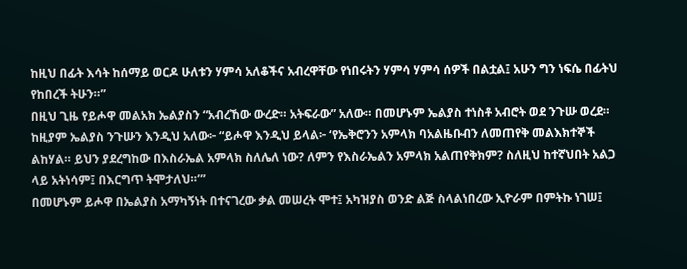ከዚህ በፊት እሳት ከሰማይ ወርዶ ሁለቱን ሃምሳ አለቆችና አብረዋቸው የነበሩትን ሃምሳ ሃምሳ ሰዎች በልቷል፤ አሁን ግን ነፍሴ በፊትህ የከበረች ትሁን።”
በዚህ ጊዜ የይሖዋ መልአክ ኤልያስን “አብረኸው ውረድ። አትፍራው” አለው። በመሆኑም ኤልያስ ተነስቶ አብሮት ወደ ንጉሡ ወረደ።
ከዚያም ኤልያስ ንጉሡን እንዲህ አለው፦ “ይሖዋ እንዲህ ይላል፦ ‘የኤቅሮንን አምላክ ባአልዜቡብን ለመጠየቅ መልእክተኞች ልከሃል። ይህን ያደረግከው በእስራኤል አምላክ ስለሌለ ነው? ለምን የእስራኤልን አምላክ አልጠየቅክም? ስለዚህ ከተኛህበት አልጋ ላይ አትነሳም፤ በእርግጥ ትሞታለህ።’”
በመሆኑም ይሖዋ በኤልያስ አማካኝነት በተናገረው ቃል መሠረት ሞተ፤ አካዝያስ ወንድ ልጅ ስላልነበረው ኢዮራም በምትኩ ነገሠ፤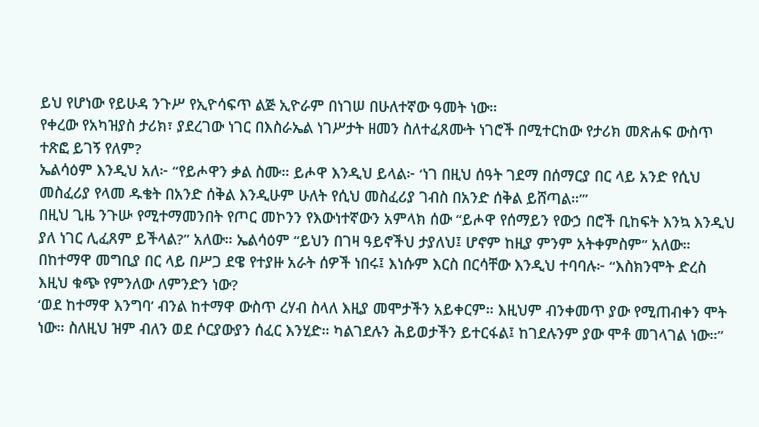ይህ የሆነው የይሁዳ ንጉሥ የኢዮሳፍጥ ልጅ ኢዮራም በነገሠ በሁለተኛው ዓመት ነው።
የቀረው የአካዝያስ ታሪክ፣ ያደረገው ነገር በእስራኤል ነገሥታት ዘመን ስለተፈጸሙት ነገሮች በሚተርከው የታሪክ መጽሐፍ ውስጥ ተጽፎ ይገኝ የለም?
ኤልሳዕም እንዲህ አለ፦ “የይሖዋን ቃል ስሙ። ይሖዋ እንዲህ ይላል፦ ‘ነገ በዚህ ሰዓት ገደማ በሰማርያ በር ላይ አንድ የሲህ መስፈሪያ የላመ ዱቄት በአንድ ሰቅል እንዲሁም ሁለት የሲህ መስፈሪያ ገብስ በአንድ ሰቅል ይሸጣል።’”
በዚህ ጊዜ ንጉሡ የሚተማመንበት የጦር መኮንን የእውነተኛውን አምላክ ሰው “ይሖዋ የሰማይን የውኃ በሮች ቢከፍት እንኳ እንዲህ ያለ ነገር ሊፈጸም ይችላል?” አለው። ኤልሳዕም “ይህን በገዛ ዓይኖችህ ታያለህ፤ ሆኖም ከዚያ ምንም አትቀምስም” አለው።
በከተማዋ መግቢያ በር ላይ በሥጋ ደዌ የተያዙ አራት ሰዎች ነበሩ፤ እነሱም እርስ በርሳቸው እንዲህ ተባባሉ፦ “እስክንሞት ድረስ እዚህ ቁጭ የምንለው ለምንድን ነው?
‘ወደ ከተማዋ እንግባ’ ብንል ከተማዋ ውስጥ ረሃብ ስላለ እዚያ መሞታችን አይቀርም። እዚህም ብንቀመጥ ያው የሚጠብቀን ሞት ነው። ስለዚህ ዝም ብለን ወደ ሶርያውያን ሰፈር እንሂድ። ካልገደሉን ሕይወታችን ይተርፋል፤ ከገደሉንም ያው ሞቶ መገላገል ነው።”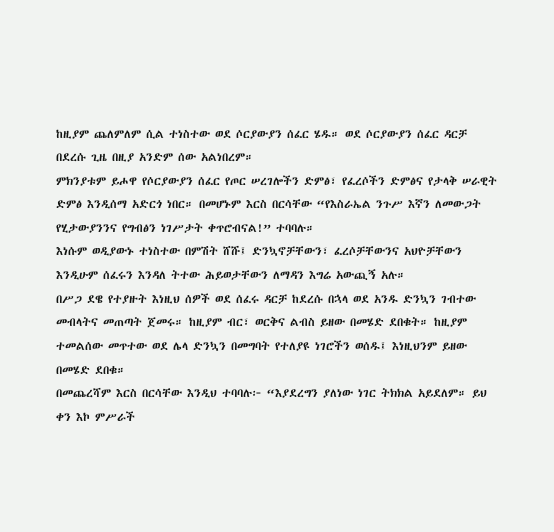ከዚያም ጨለምለም ሲል ተነስተው ወደ ሶርያውያን ሰፈር ሄዱ። ወደ ሶርያውያን ሰፈር ዳርቻ በደረሱ ጊዜ በዚያ አንድም ሰው አልነበረም።
ምክንያቱም ይሖዋ የሶርያውያን ሰፈር የጦር ሠረገሎችን ድምፅ፣ የፈረሶችን ድምፅና የታላቅ ሠራዊት ድምፅ እንዲሰማ አድርጎ ነበር። በመሆኑም እርስ በርሳቸው “የእስራኤል ንጉሥ እኛን ለመውጋት የሂታውያንንና የግብፅን ነገሥታት ቀጥሮብናል!” ተባባሉ።
እነሱም ወዲያውኑ ተነስተው በምሽት ሸሹ፤ ድንኳኖቻቸውን፣ ፈረሶቻቸውንና አህዮቻቸውን እንዲሁም ሰፈሩን እንዳለ ትተው ሕይወታቸውን ለማዳን እግሬ አውጪኝ አሉ።
በሥጋ ደዌ የተያዙት እነዚህ ሰዎች ወደ ሰፈሩ ዳርቻ ከደረሱ በኋላ ወደ አንዱ ድንኳን ገብተው መብላትና መጠጣት ጀመሩ። ከዚያም ብር፣ ወርቅና ልብስ ይዘው በመሄድ ደበቁት። ከዚያም ተመልሰው መጥተው ወደ ሌላ ድንኳን በመግባት የተለያዩ ነገሮችን ወሰዱ፤ እነዚህንም ይዘው በመሄድ ደበቁ።
በመጨረሻም እርስ በርሳቸው እንዲህ ተባባሉ፦ “እያደረግን ያለነው ነገር ትክክል አይደለም። ይህ ቀን እኮ ምሥራች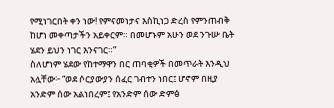የሚነገርበት ቀን ነው! የምናመነታና እስኪነጋ ድረስ የምንጠብቅ ከሆነ መቀጣታችን አይቀርም። በመሆኑም አሁን ወደ ንጉሡ ቤት ሄደን ይህን ነገር እንናገር።”
ስለሆነም ሄደው የከተማዋን በር ጠባቂዎች በመጥራት እንዲህ አሏቸው፦ “ወደ ሶርያውያን ሰፈር ገብተን ነበር፤ ሆኖም በዚያ አንድም ሰው አልነበረም፤ የአንድም ሰው ድምፅ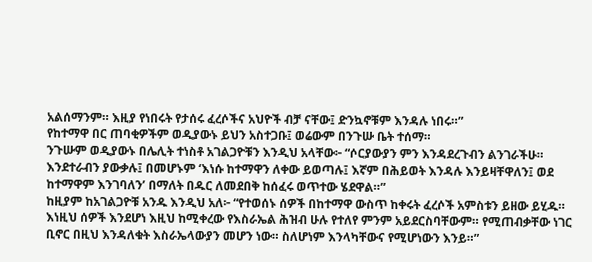አልሰማንም። እዚያ የነበሩት የታሰሩ ፈረሶችና አህዮች ብቻ ናቸው፤ ድንኳኖቹም እንዳሉ ነበሩ።”
የከተማዋ በር ጠባቂዎችም ወዲያውኑ ይህን አስተጋቡ፤ ወሬውም በንጉሡ ቤት ተሰማ።
ንጉሡም ወዲያውኑ በሌሊት ተነስቶ አገልጋዮቹን እንዲህ አላቸው፦ “ሶርያውያን ምን እንዳደረጉብን ልንገራችሁ። እንደተራብን ያውቃሉ፤ በመሆኑም ‘እነሱ ከተማዋን ለቀው ይወጣሉ፤ እኛም በሕይወት እንዳሉ እንይዛቸዋለን፤ ወደ ከተማዋም እንገባለን’ በማለት በዱር ለመደበቅ ከሰፈሩ ወጥተው ሄደዋል።”
ከዚያም ከአገልጋዮቹ አንዱ እንዲህ አለ፦ “የተወሰኑ ሰዎች በከተማዋ ውስጥ ከቀሩት ፈረሶች አምስቱን ይዘው ይሂዱ። እነዚህ ሰዎች እንደሆነ እዚህ ከሚቀረው የእስራኤል ሕዝብ ሁሉ የተለየ ምንም አይደርስባቸውም። የሚጠብቃቸው ነገር ቢኖር በዚህ እንዳለቁት እስራኤላውያን መሆን ነው። ስለሆነም እንላካቸውና የሚሆነውን እንይ።”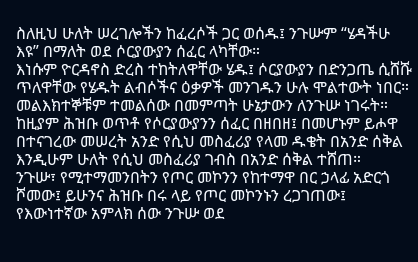ስለዚህ ሁለት ሠረገሎችን ከፈረሶች ጋር ወሰዱ፤ ንጉሡም “ሄዳችሁ እዩ” በማለት ወደ ሶርያውያን ሰፈር ላካቸው።
እነሱም ዮርዳኖስ ድረስ ተከትለዋቸው ሄዱ፤ ሶርያውያን በድንጋጤ ሲሸሹ ጥለዋቸው የሄዱት ልብሶችና ዕቃዎች መንገዱን ሁሉ ሞልተውት ነበር። መልእክተኞቹም ተመልሰው በመምጣት ሁኔታውን ለንጉሡ ነገሩት።
ከዚያም ሕዝቡ ወጥቶ የሶርያውያንን ሰፈር በዘበዘ፤ በመሆኑም ይሖዋ በተናገረው መሠረት አንድ የሲህ መስፈሪያ የላመ ዱቄት በአንድ ሰቅል እንዲሁም ሁለት የሲህ መስፈሪያ ገብስ በአንድ ሰቅል ተሸጠ።
ንጉሡ፣ የሚተማመንበትን የጦር መኮንን የከተማዋ በር ኃላፊ አድርጎ ሾመው፤ ይሁንና ሕዝቡ በሩ ላይ የጦር መኮንኑን ረጋገጠው፤ የእውነተኛው አምላክ ሰው ንጉሡ ወደ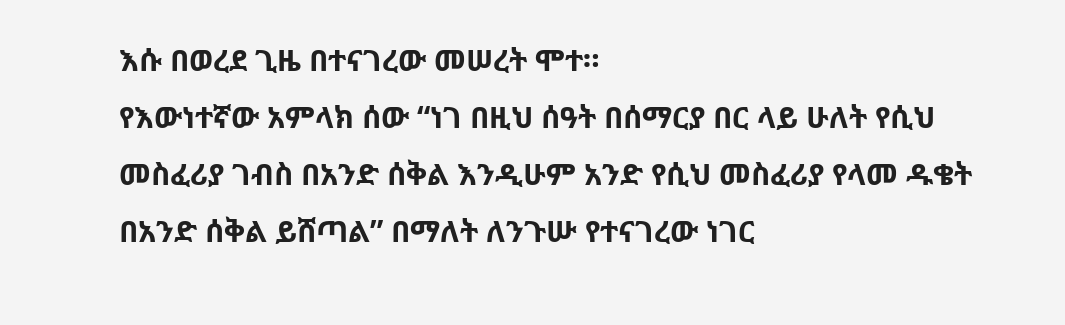እሱ በወረደ ጊዜ በተናገረው መሠረት ሞተ።
የእውነተኛው አምላክ ሰው “ነገ በዚህ ሰዓት በሰማርያ በር ላይ ሁለት የሲህ መስፈሪያ ገብስ በአንድ ሰቅል እንዲሁም አንድ የሲህ መስፈሪያ የላመ ዱቄት በአንድ ሰቅል ይሸጣል” በማለት ለንጉሡ የተናገረው ነገር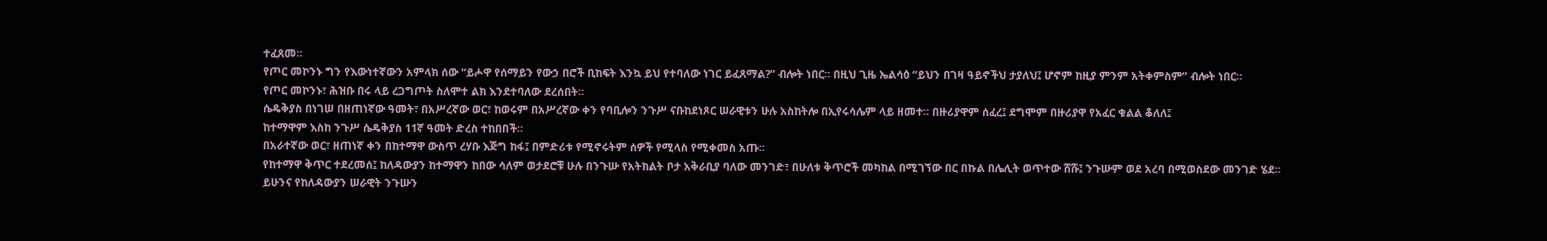ተፈጸመ።
የጦር መኮንኑ ግን የእውነተኛውን አምላክ ሰው “ይሖዋ የሰማይን የውኃ በሮች ቢከፍት እንኳ ይህ የተባለው ነገር ይፈጸማል?” ብሎት ነበር። በዚህ ጊዜ ኤልሳዕ “ይህን በገዛ ዓይኖችህ ታያለህ፤ ሆኖም ከዚያ ምንም አትቀምስም” ብሎት ነበር።
የጦር መኮንኑ፣ ሕዝቡ በሩ ላይ ረጋግጦት ስለሞተ ልክ እንደተባለው ደረሰበት።
ሴዴቅያስ በነገሠ በዘጠነኛው ዓመት፣ በአሥረኛው ወር፣ ከወሩም በአሥረኛው ቀን የባቢሎን ንጉሥ ናቡከደነጾር ሠራዊቱን ሁሉ አስከትሎ በኢየሩሳሌም ላይ ዘመተ። በዙሪያዋም ሰፈረ፤ ደግሞም በዙሪያዋ የአፈር ቁልል ቆለለ፤
ከተማዋም እስከ ንጉሥ ሴዴቅያስ 11ኛ ዓመት ድረስ ተከበበች።
በአራተኛው ወር፣ ዘጠነኛ ቀን በከተማዋ ውስጥ ረሃቡ እጅግ ከፋ፤ በምድሪቱ የሚኖሩትም ሰዎች የሚላስ የሚቀመስ አጡ።
የከተማዋ ቅጥር ተደረመሰ፤ ከለዳውያን ከተማዋን ከበው ሳለም ወታደሮቹ ሁሉ በንጉሡ የአትክልት ቦታ አቅራቢያ ባለው መንገድ፣ በሁለቱ ቅጥሮች መካከል በሚገኘው በር በኩል በሌሊት ወጥተው ሸሹ፤ ንጉሡም ወደ አረባ በሚወስደው መንገድ ሄደ።
ይሁንና የከለዳውያን ሠራዊት ንጉሡን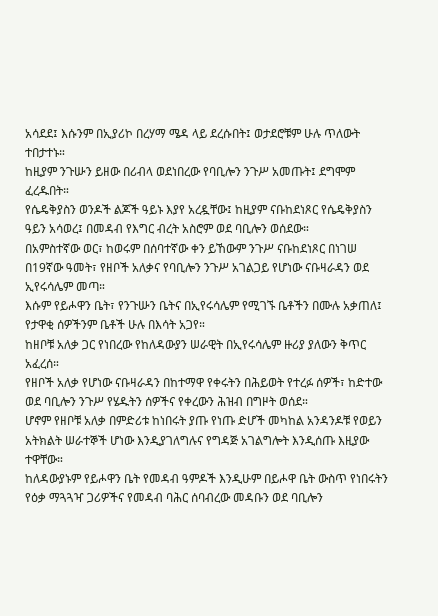አሳደደ፤ እሱንም በኢያሪኮ በረሃማ ሜዳ ላይ ደረሱበት፤ ወታደሮቹም ሁሉ ጥለውት ተበታተኑ።
ከዚያም ንጉሡን ይዘው በሪብላ ወደነበረው የባቢሎን ንጉሥ አመጡት፤ ደግሞም ፈረዱበት።
የሴዴቅያስን ወንዶች ልጆች ዓይኑ እያየ አረዷቸው፤ ከዚያም ናቡከደነጾር የሴዴቅያስን ዓይን አሳወረ፤ በመዳብ የእግር ብረት አስሮም ወደ ባቢሎን ወሰደው።
በአምስተኛው ወር፣ ከወሩም በሰባተኛው ቀን ይኸውም ንጉሥ ናቡከደነጾር በነገሠ በ19ኛው ዓመት፣ የዘቦች አለቃና የባቢሎን ንጉሥ አገልጋይ የሆነው ናቡዛራዳን ወደ ኢየሩሳሌም መጣ።
እሱም የይሖዋን ቤት፣ የንጉሡን ቤትና በኢየሩሳሌም የሚገኙ ቤቶችን በሙሉ አቃጠለ፤ የታዋቂ ሰዎችንም ቤቶች ሁሉ በእሳት አጋየ።
ከዘቦቹ አለቃ ጋር የነበረው የከለዳውያን ሠራዊት በኢየሩሳሌም ዙሪያ ያለውን ቅጥር አፈረሰ።
የዘቦች አለቃ የሆነው ናቡዛራዳን በከተማዋ የቀሩትን በሕይወት የተረፉ ሰዎች፣ ከድተው ወደ ባቢሎን ንጉሥ የሄዱትን ሰዎችና የቀረውን ሕዝብ በግዞት ወሰደ።
ሆኖም የዘቦቹ አለቃ በምድሪቱ ከነበሩት ያጡ የነጡ ድሆች መካከል አንዳንዶቹ የወይን አትክልት ሠራተኞች ሆነው እንዲያገለግሉና የግዳጅ አገልግሎት እንዲሰጡ እዚያው ተዋቸው።
ከለዳውያኑም የይሖዋን ቤት የመዳብ ዓምዶች እንዲሁም በይሖዋ ቤት ውስጥ የነበሩትን የዕቃ ማጓጓዣ ጋሪዎችና የመዳብ ባሕር ሰባብረው መዳቡን ወደ ባቢሎን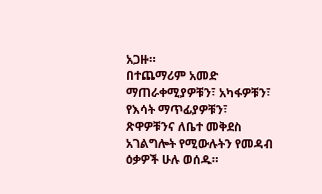አጋዙ።
በተጨማሪም አመድ ማጠራቀሚያዎቹን፣ አካፋዎቹን፣ የእሳት ማጥፊያዎቹን፣ ጽዋዎቹንና ለቤተ መቅደስ አገልግሎት የሚውሉትን የመዳብ ዕቃዎች ሁሉ ወሰዱ።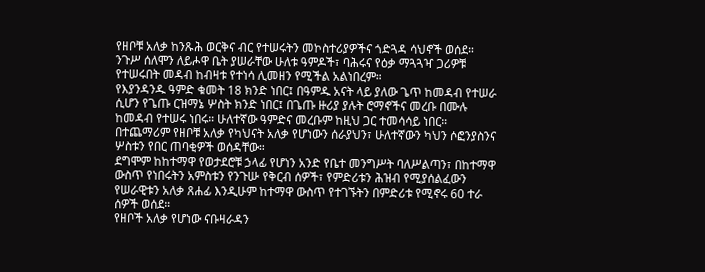የዘቦቹ አለቃ ከንጹሕ ወርቅና ብር የተሠሩትን መኮስተሪያዎችና ጎድጓዳ ሳህኖች ወሰደ።
ንጉሥ ሰለሞን ለይሖዋ ቤት ያሠራቸው ሁለቱ ዓምዶች፣ ባሕሩና የዕቃ ማጓጓዣ ጋሪዎቹ የተሠሩበት መዳብ ከብዛቱ የተነሳ ሊመዘን የሚችል አልነበረም።
የእያንዳንዱ ዓምድ ቁመት 18 ክንድ ነበር፤ በዓምዱ አናት ላይ ያለው ጌጥ ከመዳብ የተሠራ ሲሆን የጌጡ ርዝማኔ ሦስት ክንድ ነበር፤ በጌጡ ዙሪያ ያሉት ሮማኖችና መረቡ በሙሉ ከመዳብ የተሠሩ ነበሩ። ሁለተኛው ዓምድና መረቡም ከዚህ ጋር ተመሳሳይ ነበር።
በተጨማሪም የዘቦቹ አለቃ የካህናት አለቃ የሆነውን ሰራያህን፣ ሁለተኛውን ካህን ሶፎንያስንና ሦስቱን የበር ጠባቂዎች ወሰዳቸው።
ደግሞም ከከተማዋ የወታደሮቹ ኃላፊ የሆነን አንድ የቤተ መንግሥት ባለሥልጣን፣ በከተማዋ ውስጥ የነበሩትን አምስቱን የንጉሡ የቅርብ ሰዎች፣ የምድሪቱን ሕዝብ የሚያሰልፈውን የሠራዊቱን አለቃ ጸሐፊ እንዲሁም ከተማዋ ውስጥ የተገኙትን በምድሪቱ የሚኖሩ 60 ተራ ሰዎች ወሰደ።
የዘቦች አለቃ የሆነው ናቡዛራዳን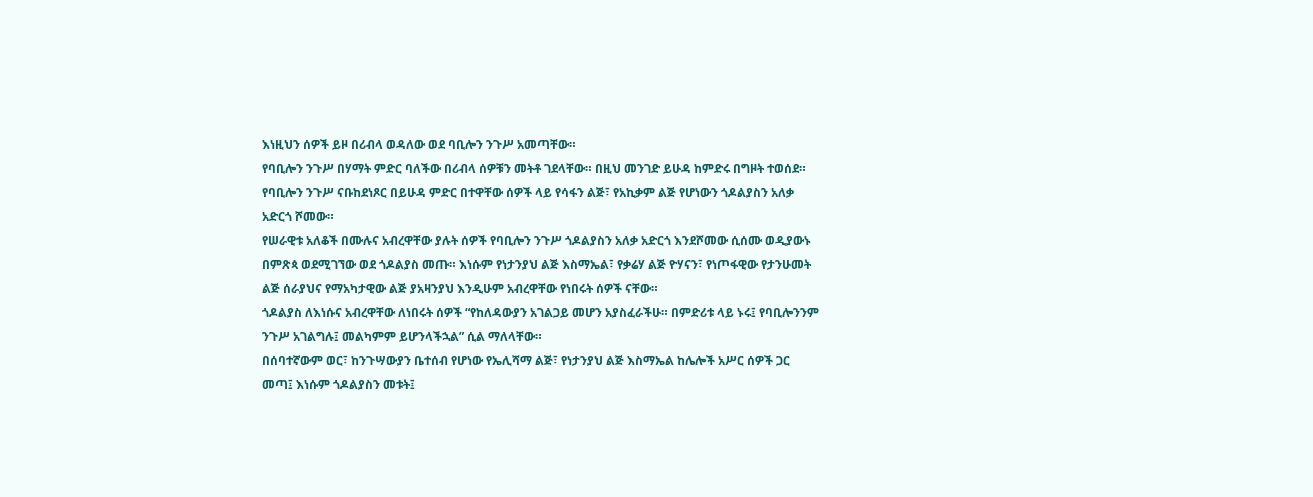እነዚህን ሰዎች ይዞ በሪብላ ወዳለው ወደ ባቢሎን ንጉሥ አመጣቸው።
የባቢሎን ንጉሥ በሃማት ምድር ባለችው በሪብላ ሰዎቹን መትቶ ገደላቸው። በዚህ መንገድ ይሁዳ ከምድሩ በግዞት ተወሰደ።
የባቢሎን ንጉሥ ናቡከደነጾር በይሁዳ ምድር በተዋቸው ሰዎች ላይ የሳፋን ልጅ፣ የአኪቃም ልጅ የሆነውን ጎዶልያስን አለቃ አድርጎ ሾመው።
የሠራዊቱ አለቆች በሙሉና አብረዋቸው ያሉት ሰዎች የባቢሎን ንጉሥ ጎዶልያስን አለቃ አድርጎ እንደሾመው ሲሰሙ ወዲያውኑ በምጽጳ ወደሚገኘው ወደ ጎዶልያስ መጡ። እነሱም የነታንያህ ልጅ እስማኤል፣ የቃሬሃ ልጅ ዮሃናን፣ የነጦፋዊው የታንሁመት ልጅ ሰራያህና የማአካታዊው ልጅ ያአዛንያህ እንዲሁም አብረዋቸው የነበሩት ሰዎች ናቸው።
ጎዶልያስ ለእነሱና አብረዋቸው ለነበሩት ሰዎች “የከለዳውያን አገልጋይ መሆን አያስፈራችሁ። በምድሪቱ ላይ ኑሩ፤ የባቢሎንንም ንጉሥ አገልግሉ፤ መልካምም ይሆንላችኋል” ሲል ማለላቸው።
በሰባተኛውም ወር፣ ከንጉሣውያን ቤተሰብ የሆነው የኤሊሻማ ልጅ፣ የነታንያህ ልጅ እስማኤል ከሌሎች አሥር ሰዎች ጋር መጣ፤ እነሱም ጎዶልያስን መቱት፤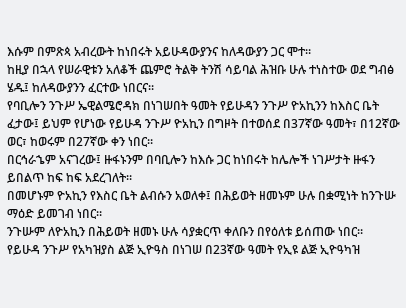እሱም በምጽጳ አብረውት ከነበሩት አይሁዳውያንና ከለዳውያን ጋር ሞተ።
ከዚያ በኋላ የሠራዊቱን አለቆች ጨምሮ ትልቅ ትንሽ ሳይባል ሕዝቡ ሁሉ ተነስተው ወደ ግብፅ ሄዱ፤ ከለዳውያንን ፈርተው ነበርና።
የባቢሎን ንጉሥ ኤዊልሜሮዳክ በነገሠበት ዓመት የይሁዳን ንጉሥ ዮአኪንን ከእስር ቤት ፈታው፤ ይህም የሆነው የይሁዳ ንጉሥ ዮአኪን በግዞት በተወሰደ በ37ኛው ዓመት፣ በ12ኛው ወር፣ ከወሩም በ27ኛው ቀን ነበር።
በርኅራኄም አናገረው፤ ዙፋኑንም በባቢሎን ከእሱ ጋር ከነበሩት ከሌሎች ነገሥታት ዙፋን ይበልጥ ከፍ ከፍ አደረገለት።
በመሆኑም ዮአኪን የእስር ቤት ልብሱን አወለቀ፤ በሕይወት ዘመኑም ሁሉ በቋሚነት ከንጉሡ ማዕድ ይመገብ ነበር።
ንጉሡም ለዮአኪን በሕይወት ዘመኑ ሁሉ ሳያቋርጥ ቀለቡን በየዕለቱ ይሰጠው ነበር።
የይሁዳ ንጉሥ የአካዝያስ ልጅ ኢዮዓስ በነገሠ በ23ኛው ዓመት የኢዩ ልጅ ኢዮዓካዝ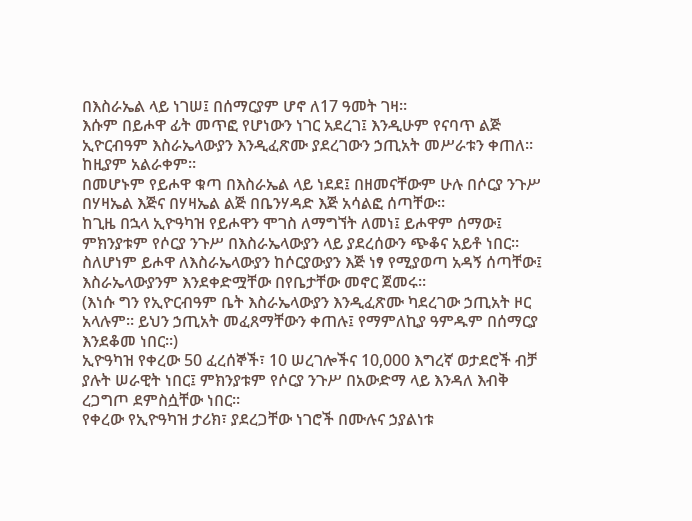በእስራኤል ላይ ነገሠ፤ በሰማርያም ሆኖ ለ17 ዓመት ገዛ።
እሱም በይሖዋ ፊት መጥፎ የሆነውን ነገር አደረገ፤ እንዲሁም የናባጥ ልጅ ኢዮርብዓም እስራኤላውያን እንዲፈጽሙ ያደረገውን ኃጢአት መሥራቱን ቀጠለ። ከዚያም አልራቀም።
በመሆኑም የይሖዋ ቁጣ በእስራኤል ላይ ነደደ፤ በዘመናቸውም ሁሉ በሶርያ ንጉሥ በሃዛኤል እጅና በሃዛኤል ልጅ በቤንሃዳድ እጅ አሳልፎ ሰጣቸው።
ከጊዜ በኋላ ኢዮዓካዝ የይሖዋን ሞገስ ለማግኘት ለመነ፤ ይሖዋም ሰማው፤ ምክንያቱም የሶርያ ንጉሥ በእስራኤላውያን ላይ ያደረሰውን ጭቆና አይቶ ነበር።
ስለሆነም ይሖዋ ለእስራኤላውያን ከሶርያውያን እጅ ነፃ የሚያወጣ አዳኝ ሰጣቸው፤ እስራኤላውያንም እንደቀድሟቸው በየቤታቸው መኖር ጀመሩ።
(እነሱ ግን የኢዮርብዓም ቤት እስራኤላውያን እንዲፈጽሙ ካደረገው ኃጢአት ዞር አላሉም። ይህን ኃጢአት መፈጸማቸውን ቀጠሉ፤ የማምለኪያ ዓምዱም በሰማርያ እንደቆመ ነበር።)
ኢዮዓካዝ የቀረው 50 ፈረሰኞች፣ 10 ሠረገሎችና 10,000 እግረኛ ወታደሮች ብቻ ያሉት ሠራዊት ነበር፤ ምክንያቱም የሶርያ ንጉሥ በአውድማ ላይ እንዳለ እብቅ ረጋግጦ ደምስሷቸው ነበር።
የቀረው የኢዮዓካዝ ታሪክ፣ ያደረጋቸው ነገሮች በሙሉና ኃያልነቱ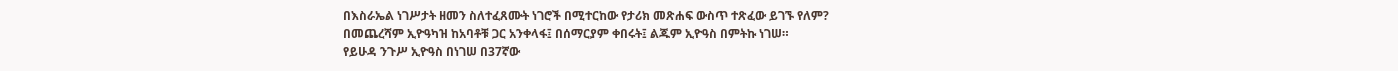በእስራኤል ነገሥታት ዘመን ስለተፈጸሙት ነገሮች በሚተርከው የታሪክ መጽሐፍ ውስጥ ተጽፈው ይገኙ የለም?
በመጨረሻም ኢዮዓካዝ ከአባቶቹ ጋር አንቀላፋ፤ በሰማርያም ቀበሩት፤ ልጁም ኢዮዓስ በምትኩ ነገሠ።
የይሁዳ ንጉሥ ኢዮዓስ በነገሠ በ37ኛው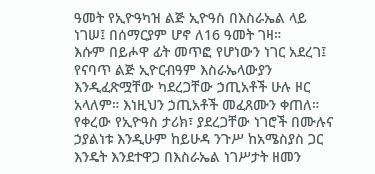ዓመት የኢዮዓካዝ ልጅ ኢዮዓስ በእስራኤል ላይ ነገሠ፤ በሰማርያም ሆኖ ለ16 ዓመት ገዛ።
እሱም በይሖዋ ፊት መጥፎ የሆነውን ነገር አደረገ፤ የናባጥ ልጅ ኢዮርብዓም እስራኤላውያን እንዲፈጽሟቸው ካደረጋቸው ኃጢአቶች ሁሉ ዞር አላለም። እነዚህን ኃጢአቶች መፈጸሙን ቀጠለ።
የቀረው የኢዮዓስ ታሪክ፣ ያደረጋቸው ነገሮች በሙሉና ኃያልነቱ እንዲሁም ከይሁዳ ንጉሥ ከአሜስያስ ጋር እንዴት እንደተዋጋ በእስራኤል ነገሥታት ዘመን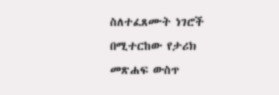ስለተፈጸሙት ነገሮች በሚተርከው የታሪክ መጽሐፍ ውስጥ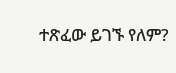ተጽፈው ይገኙ የለም?